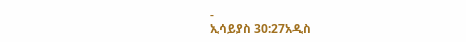-
ኢሳይያስ 30:27አዲስ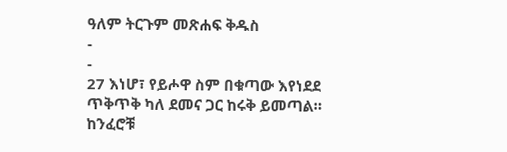ዓለም ትርጉም መጽሐፍ ቅዱስ
-
-
27 እነሆ፣ የይሖዋ ስም በቁጣው እየነደደ
ጥቅጥቅ ካለ ደመና ጋር ከሩቅ ይመጣል።
ከንፈሮቹ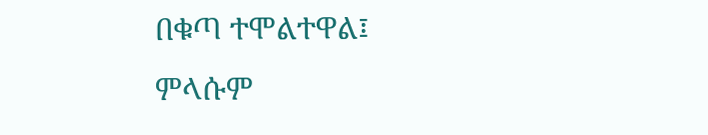በቁጣ ተሞልተዋል፤
ምላሱም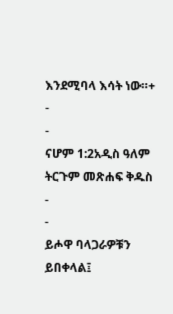እንደሚባላ እሳት ነው።+
-
-
ናሆም 1:2አዲስ ዓለም ትርጉም መጽሐፍ ቅዱስ
-
-
ይሖዋ ባላጋራዎቹን ይበቀላል፤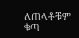ለጠላቶቹም ቁጣ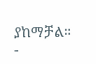ያከማቻል።
-